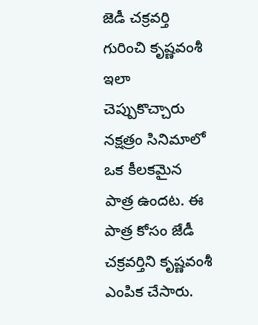జెడీ చక్రవర్తి గురించి కృష్ణవంశీ ఇలా చెప్పుకొచ్చారు
నక్షత్రం సినిమాలో ఒక కీలకమైన పాత్ర ఉందట. ఈ పాత్ర కోసం జేడీ చక్రవర్తిని కృష్ణవంశీ ఎంపిక చేసారు.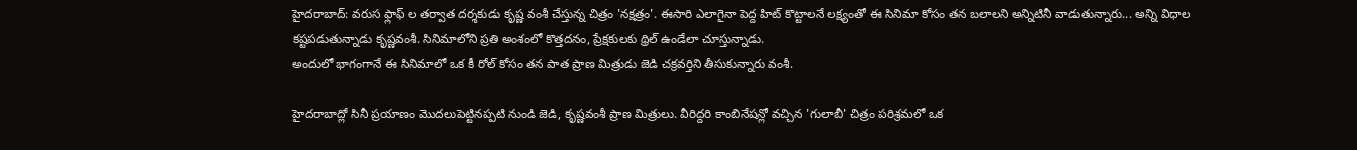హైదరాబాద్: వరుస ఫ్లాఫ్ ల తర్వాత దర్శకుడు కృష్ణ వంశీ చేస్తున్న చిత్రం 'నక్షత్రం'. ఈసారి ఎలాగైనా పెద్ద హిట్ కొట్టాలనే లక్ష్యంతో ఈ సినిమా కోసం తన బలాలని అన్నిటినీ వాడుతున్నారు... అన్ని విధాల కష్టపడుతున్నాడు కృష్ణవంశీ. సినిమాలోని ప్రతి అంశంలో కొత్తదనం, ప్రేక్షకులకు థ్రిల్ ఉండేలా చూస్తున్నాడు.
అందులో భాగంగానే ఈ సినిమాలో ఒక కీ రోల్ కోసం తన పాత ప్రాణ మిత్రుడు జెడి చక్రవర్తిని తీసుకున్నారు వంశీ.

హైదరాబాద్లో సినీ ప్రయాణం మొదలుపెట్టినప్పటి నుండి జెడి, కృష్ణవంశీ ప్రాణ మిత్రులు. వీరిద్దరి కాంబినేషన్లో వచ్చిన 'గులాబీ' చిత్రం పరిశ్రమలో ఒక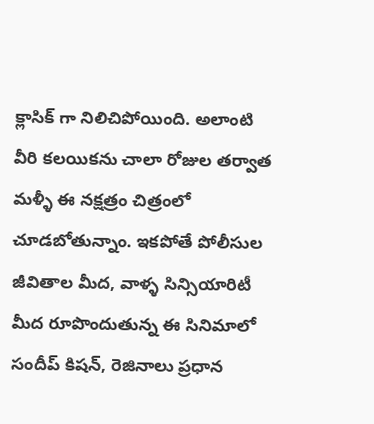క్లాసిక్ గా నిలిచిపోయింది. అలాంటి వీరి కలయికను చాలా రోజుల తర్వాత మళ్ళీ ఈ నక్షత్రం చిత్రంలో చూడబోతున్నాం. ఇకపోతే పోలీసుల జీవితాల మీద, వాళ్ళ సిన్సియారిటీ మీద రూపొందుతున్న ఈ సినిమాలో సందీప్ కిషన్, రెజినాలు ప్రధాన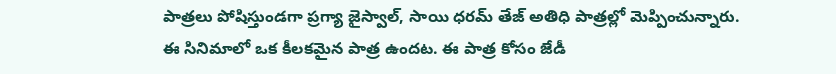పాత్రలు పోషిస్తుండగా ప్రగ్యా జైస్వాల్, సాయి ధరమ్ తేజ్ అతిధి పాత్రల్లో మెప్పించున్నారు.
ఈ సినిమాలో ఒక కీలకమైన పాత్ర ఉందట. ఈ పాత్ర కోసం జేడీ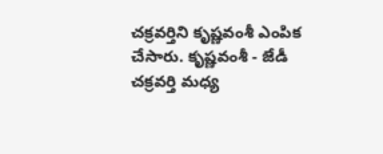చక్రవర్తిని కృష్ణవంశీ ఎంపిక చేసారు. కృష్ణవంశీ - జేడీ చక్రవర్తి మధ్య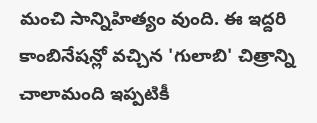మంచి సాన్నిహిత్యం వుంది. ఈ ఇద్దరి కాంబినేషన్లో వచ్చిన 'గులాబి' చిత్రాన్ని చాలామంది ఇప్పటికీ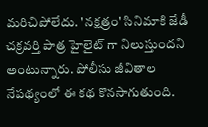మరిచిపోలేదు. 'నక్షత్రం' సినిమాకి జేడీ చక్రవర్తి పాత్ర హైలైట్ గా నిలుస్తుందని అంటున్నారు. పోలీసు జీవితాల నేపథ్యంలో ఈ కథ కొనసాగుతుంది.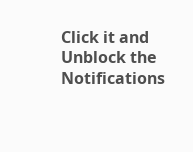Click it and Unblock the Notifications